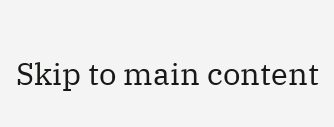Skip to main content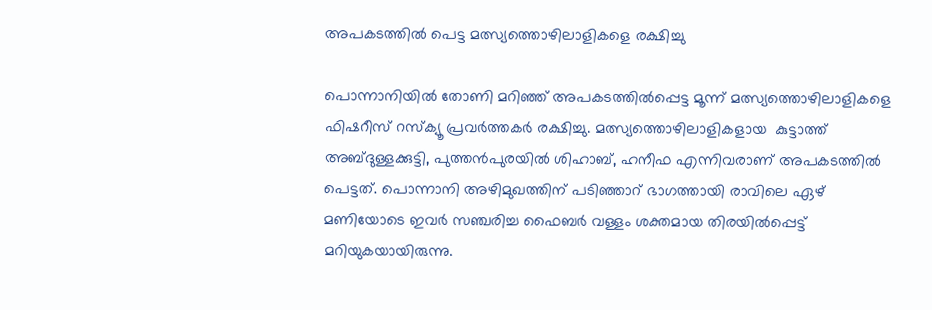അപകടത്തില്‍ പെട്ട മത്സ്യത്തൊഴിലാളികളെ രക്ഷിച്ചു

പൊന്നാനിയില്‍ തോണി മറിഞ്ഞ് അപകടത്തില്‍പ്പെട്ട മൂന്ന് മത്സ്യത്തൊഴിലാളികളെ ഫിഷറീസ് റസ്‌ക്യൂ പ്രവര്‍ത്തകര്‍ രക്ഷിച്ചു. മത്സ്യത്തൊഴിലാളികളായ  കുട്ടാത്ത് അബ്ദുള്ളക്കുട്ടി, പുത്തന്‍പുരയില്‍ ശിഹാബ്, ഹനീഫ എന്നിവരാണ് അപകടത്തില്‍ പെട്ടത്. പൊന്നാനി അഴിമുഖത്തിന് പടിഞ്ഞാറ് ഭാഗത്തായി രാവിലെ ഏഴ് മണിയോടെ ഇവര്‍ സഞ്ചരിച്ച ഫൈബര്‍ വള്ളം ശക്തമായ തിരയില്‍പ്പെട്ട് മറിയുകയായിരുന്നു.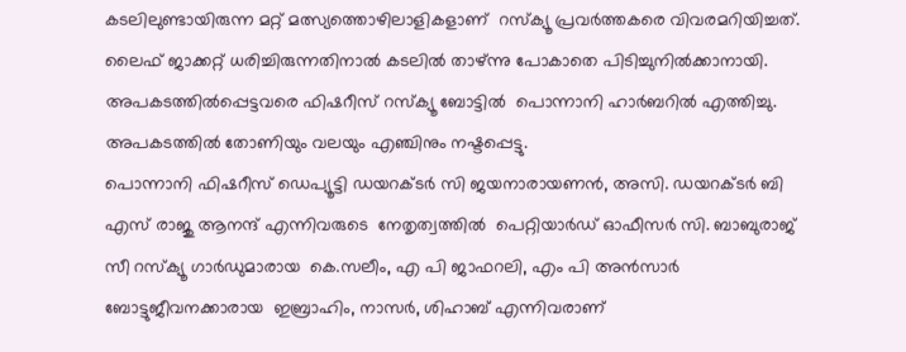കടലിലുണ്ടായിരുന്ന മറ്റ് മത്സ്യത്തൊഴിലാളികളാണ്  റസ്‌ക്യൂ പ്രവര്‍ത്തകരെ വിവരമറിയിച്ചത്. ലൈഫ് ജാക്കറ്റ് ധരിച്ചിരുന്നതിനാല്‍ കടലില്‍ താഴ്ന്നു പോകാതെ പിടിച്ചുനില്‍ക്കാനായി.  അപകടത്തില്‍പ്പെട്ടവരെ ഫിഷറീസ് റസ്‌ക്യൂ ബോട്ടില്‍  പൊന്നാനി ഹാര്‍ബറില്‍ എത്തിച്ചു.  അപകടത്തില്‍ തോണിയും വലയും എഞ്ചിനും നഷ്ടപ്പെട്ടു.
പൊന്നാനി ഫിഷറീസ് ഡെപ്യൂട്ടി ഡയറക്ടര്‍ സി ജയനാരായണന്‍, അസി. ഡയറക്ടര്‍ ബി എസ് രാജു ആനന്ദ് എന്നിവരുടെ  നേതൃത്വത്തില്‍  പെറ്റിയാര്‍ഡ് ഓഫീസര്‍ സി. ബാബുരാജ് സീ റസ്‌ക്യൂ ഗാര്‍ഡുമാരായ  കെ.സലീം, എ പി ജാഫറലി, എം പി അന്‍സാര്‍ ബോട്ടുജീവനക്കാരായ  ഇബ്രാഹിം, നാസര്‍, ശിഹാബ് എന്നിവരാണ്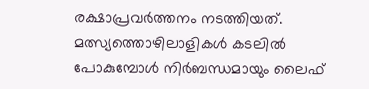രക്ഷാപ്രവര്‍ത്തനം നടത്തിയത്.
മത്സ്യത്തൊഴിലാളികള്‍ കടലില്‍ പോകുമ്പോള്‍ നിര്‍ബന്ധമായും ലൈഫ്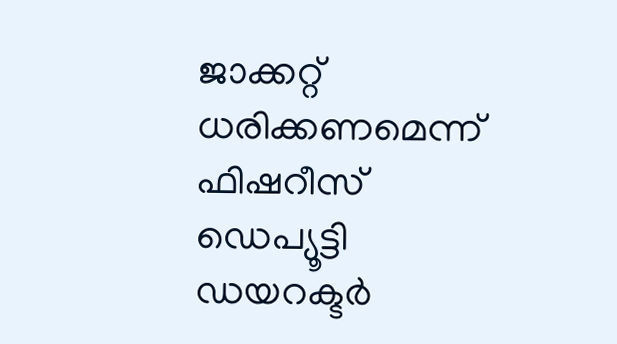ജാക്കറ്റ് ധരിക്കണമെന്ന് ഫിഷറീസ് ഡെപ്യൂട്ടി ഡയറക്ടര്‍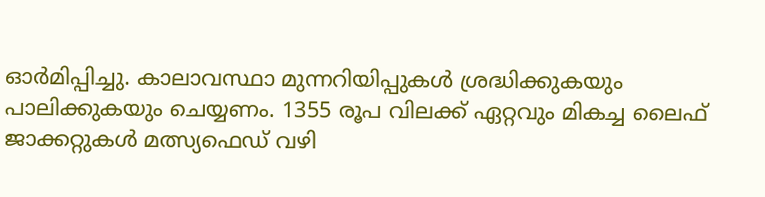ഓര്‍മിപ്പിച്ചു. കാലാവസ്ഥാ മുന്നറിയിപ്പുകള്‍ ശ്രദ്ധിക്കുകയും പാലിക്കുകയും ചെയ്യണം. 1355 രൂപ വിലക്ക് ഏറ്റവും മികച്ച ലൈഫ് ജാക്കറ്റുകള്‍ മത്സ്യഫെഡ് വഴി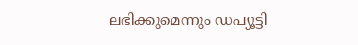ലഭിക്കുമെന്നും ഡപ്യൂട്ടി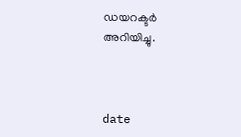ഡയറക്ടര്‍ അറിയിച്ചു.



date